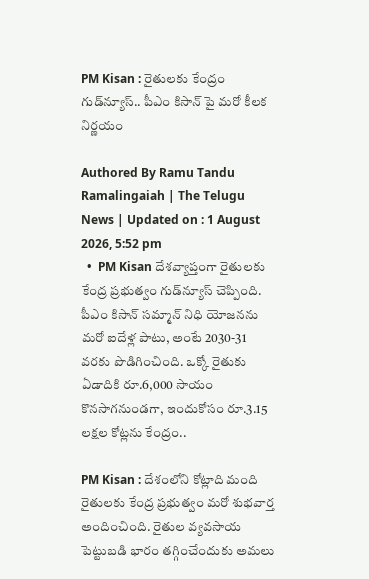PM Kisan : రైతులకు కేంద్రం గుడ్‌న్యూస్.. పీఎం కిసాన్ పై మ‌రో కీల‌క నిర్ణ‌యం

Authored By Ramu Tandu Ramalingaiah | The Telugu News | Updated on : 1 August 2026, 5:52 pm
  •  PM Kisan దేశవ్యాప్తంగా రైతులకు కేంద్ర ప్రభుత్వం గుడ్‌న్యూస్ చెప్పింది. పీఎం కిసాన్ సమ్మాన్ నిధి యోజనను మరో ఐదేళ్ల పాటు, అంటే 2030-31 వరకు పొడిగించింది. ఒక్కో రైతుకు ఏడాదికి రూ.6,000 సాయం కొనసాగనుండగా, ఇందుకోసం రూ.3.15 లక్షల కోట్లను కేంద్రం..

PM Kisan : దేశంలోని కోట్లాది మంది రైతులకు కేంద్ర ప్రభుత్వం మరో శుభవార్త అందించింది. రైతుల వ్యవసాయ పెట్టుబడి భారం తగ్గించేందుకు అమలు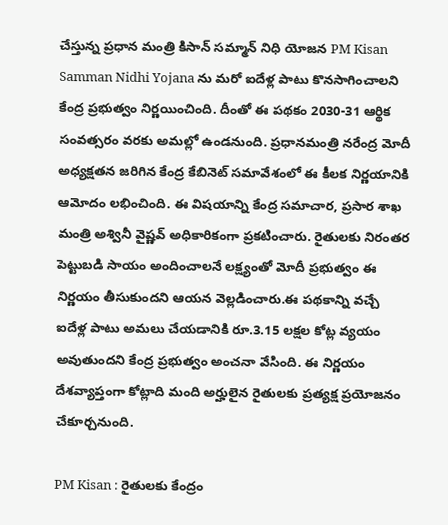చేస్తున్న ప్రధాన మంత్రి కిసాన్ సమ్మాన్ నిధి యోజన PM Kisan Samman Nidhi Yojana ను మరో ఐదేళ్ల పాటు కొనసాగించాలని కేంద్ర ప్రభుత్వం నిర్ణయించింది. దీంతో ఈ పథకం 2030-31 ఆర్థిక సంవత్సరం వరకు అమల్లో ఉండనుంది. ప్రధానమంత్రి నరేంద్ర మోదీ అధ్యక్షతన జరిగిన కేంద్ర కేబినెట్ సమావేశంలో ఈ కీలక నిర్ణయానికి ఆమోదం లభించింది. ఈ విషయాన్ని కేంద్ర సమాచార, ప్రసార శాఖ మంత్రి అశ్వినీ వైష్ణవ్ అధికారికంగా ప్రకటించారు. రైతులకు నిరంతర పెట్టుబడి సాయం అందించాలనే లక్ష్యంతో మోదీ ప్రభుత్వం ఈ నిర్ణయం తీసుకుందని ఆయన వెల్లడించారు.ఈ పథకాన్ని వచ్చే ఐదేళ్ల పాటు అమలు చేయడానికి రూ.3.15 లక్షల కోట్ల వ్యయం అవుతుందని కేంద్ర ప్రభుత్వం అంచనా వేసింది. ఈ నిర్ణయం దేశవ్యాప్తంగా కోట్లాది మంది అర్హులైన రైతులకు ప్రత్యక్ష ప్రయోజనం చేకూర్చనుంది.

PM Kisan : రైతులకు కేంద్రం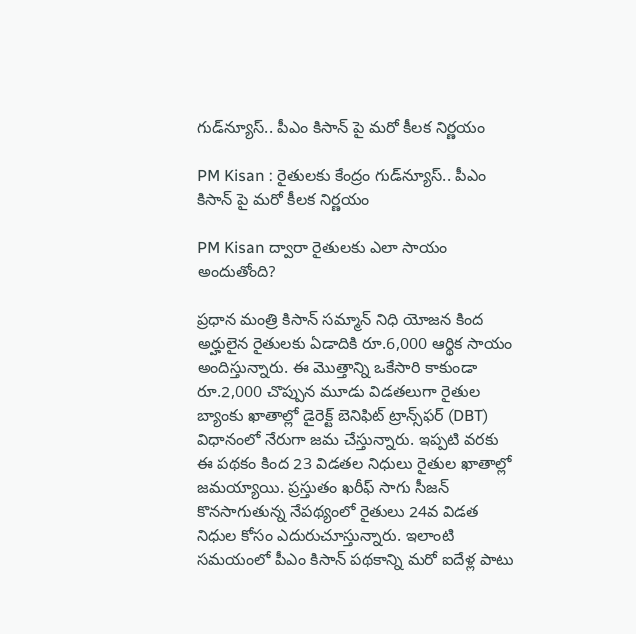గుడ్‌న్యూస్.. పీఎం కిసాన్ పై మ‌రో కీల‌క నిర్ణ‌యం

PM Kisan : రైతులకు కేంద్రం గుడ్‌న్యూస్.. పీఎం కిసాన్ పై మ‌రో కీల‌క నిర్ణ‌యం

PM Kisan ద్వారా రైతులకు ఎలా సాయం అందుతోంది?

ప్రధాన మంత్రి కిసాన్ సమ్మాన్ నిధి యోజన కింద అర్హులైన రైతులకు ఏడాదికి రూ.6,000 ఆర్థిక సాయం అందిస్తున్నారు. ఈ మొత్తాన్ని ఒకేసారి కాకుండా రూ.2,000 చొప్పున మూడు విడతలుగా రైతుల బ్యాంకు ఖాతాల్లో డైరెక్ట్ బెనిఫిట్ ట్రాన్స్‌ఫర్ (DBT) విధానంలో నేరుగా జమ చేస్తున్నారు. ఇప్పటి వరకు ఈ పథకం కింద 23 విడతల నిధులు రైతుల ఖాతాల్లో జమయ్యాయి. ప్రస్తుతం ఖరీఫ్ సాగు సీజన్ కొనసాగుతున్న నేపథ్యంలో రైతులు 24వ విడత నిధుల కోసం ఎదురుచూస్తున్నారు. ఇలాంటి సమయంలో పీఎం కిసాన్ పథకాన్ని మరో ఐదేళ్ల పాటు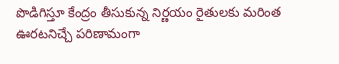పొడిగిస్తూ కేంద్రం తీసుకున్న నిర్ణయం రైతులకు మరింత ఊరటనిచ్చే పరిణామంగా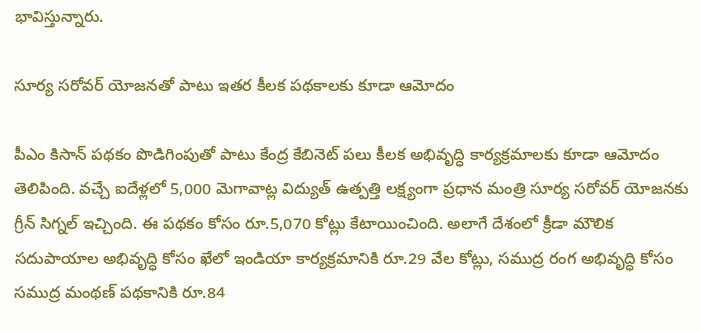భావిస్తున్నారు.

సూర్య సరోవర్ యోజనతో పాటు ఇతర కీలక పథకాలకు కూడా ఆమోదం

పీఎం కిసాన్ పథకం పొడిగింపుతో పాటు కేంద్ర కేబినెట్ పలు కీలక అభివృద్ధి కార్యక్రమాలకు కూడా ఆమోదం తెలిపింది. వచ్చే ఐదేళ్లలో 5,000 మెగావాట్ల విద్యుత్ ఉత్పత్తి లక్ష్యంగా ప్రధాన మంత్రి సూర్య సరోవర్ యోజనకు గ్రీన్ సిగ్నల్ ఇచ్చింది. ఈ పథకం కోసం రూ.5,070 కోట్లు కేటాయించింది. అలాగే దేశంలో క్రీడా మౌలిక సదుపాయాల అభివృద్ధి కోసం ఖేలో ఇండియా కార్యక్రమానికి రూ.29 వేల కోట్లు, సముద్ర రంగ అభివృద్ధి కోసం సముద్ర మంథణ్ పథకానికి రూ.84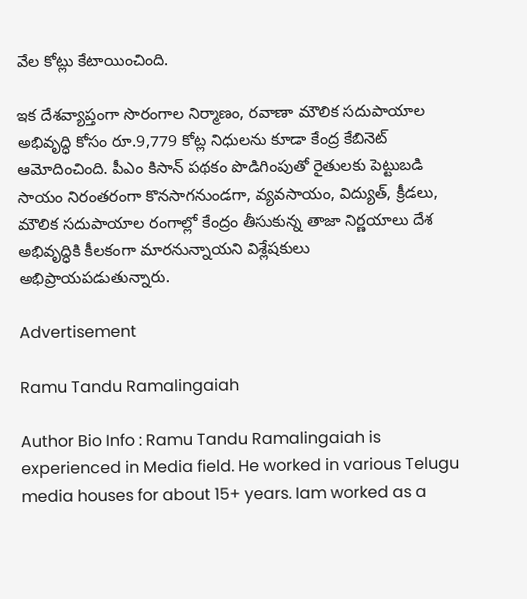వేల కోట్లు కేటాయించింది.

ఇక దేశవ్యాప్తంగా సొరంగాల నిర్మాణం, రవాణా మౌలిక సదుపాయాల అభివృద్ధి కోసం రూ.9,779 కోట్ల నిధులను కూడా కేంద్ర కేబినెట్ ఆమోదించింది. పీఎం కిసాన్ పథకం పొడిగింపుతో రైతులకు పెట్టుబడి సాయం నిరంతరంగా కొనసాగనుండగా, వ్యవసాయం, విద్యుత్, క్రీడలు, మౌలిక సదుపాయాల రంగాల్లో కేంద్రం తీసుకున్న తాజా నిర్ణయాలు దేశ అభివృద్ధికి కీలకంగా మారనున్నాయని విశ్లేషకులు అభిప్రాయపడుతున్నారు.

Advertisement

Ramu Tandu Ramalingaiah

Author Bio Info : Ramu Tandu Ramalingaiah is experienced in Media field. He worked in various Telugu media houses for about 15+ years. Iam worked as a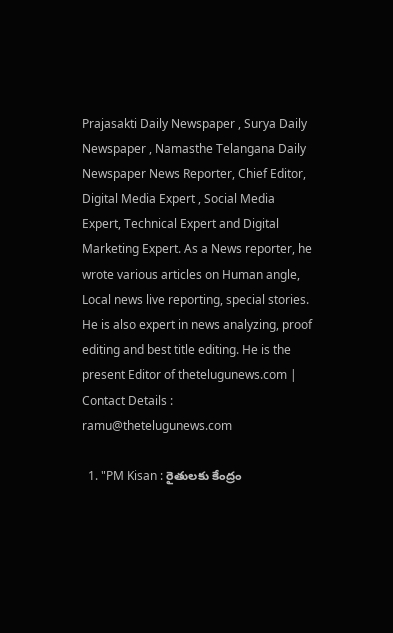Prajasakti Daily Newspaper , Surya Daily Newspaper , Namasthe Telangana Daily Newspaper News Reporter, Chief Editor, Digital Media Expert , Social Media Expert, Technical Expert and Digital Marketing Expert. As a News reporter, he wrote various articles on Human angle, Local news live reporting, special stories. He is also expert in news analyzing, proof editing and best title editing. He is the present Editor of thetelugunews.com | Contact Details : ramu@thetelugunews.com

  1. "PM Kisan : రైతులకు కేంద్రం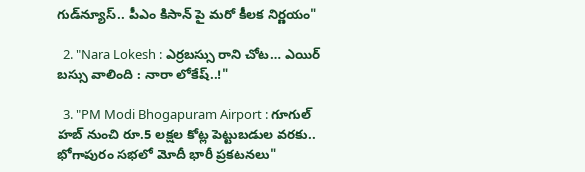గుడ్‌న్యూస్.. పీఎం కిసాన్ పై మ‌రో కీల‌క నిర్ణ‌యం"

  2. "Nara Lokesh : ఎర్రబస్సు రాని చోట… ఎయిర్ బస్సు వాలింది : నారా లోకేష్‌..!"

  3. "PM Modi Bhogapuram Airport : గూగుల్ హబ్ నుంచి రూ.5 లక్షల కోట్ల పెట్టుబడుల వరకు.. భోగాపురం సభలో మోదీ భారీ ప్రకటనలు"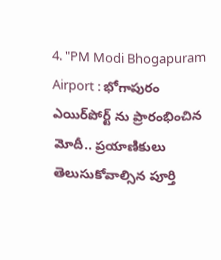4. "PM Modi Bhogapuram Airport : భోగాపురం ఎయిర్‌పోర్ట్ ను ప్రారంభించిన మోదీ.. ప్రయాణికులు తెలుసుకోవాల్సిన పూర్తి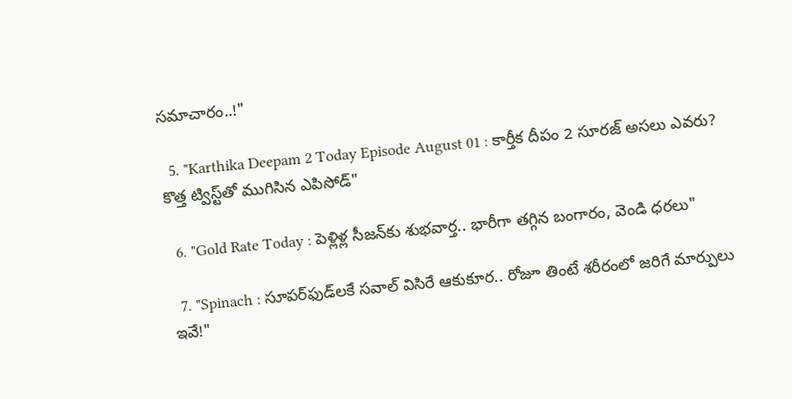సమాచారం..!"

  5. "Karthika Deepam 2 Today Episode August 01 : కార్తీక దీపం 2 సూరజ్ అసలు ఎవరు? కొత్త ట్విస్ట్‌తో ముగిసిన ఎపిసోడ్"

  6. "Gold Rate Today : పెళ్లిళ్ల సీజన్‌కు శుభవార్త.. భారీగా తగ్గిన బంగారం, వెండి ధరలు"

  7. "Spinach : సూపర్‌ఫుడ్‌లకే సవాల్ విసిరే ఆకుకూర‌.. రోజూ తింటే శరీరంలో జరిగే మార్పులు ఇవే!"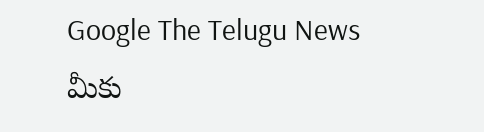Google The Telugu News మీకు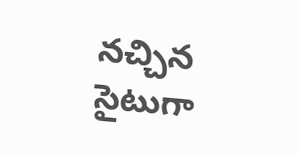నచ్చిన సైటుగా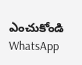ఎంచుకోండి
WhatsApp